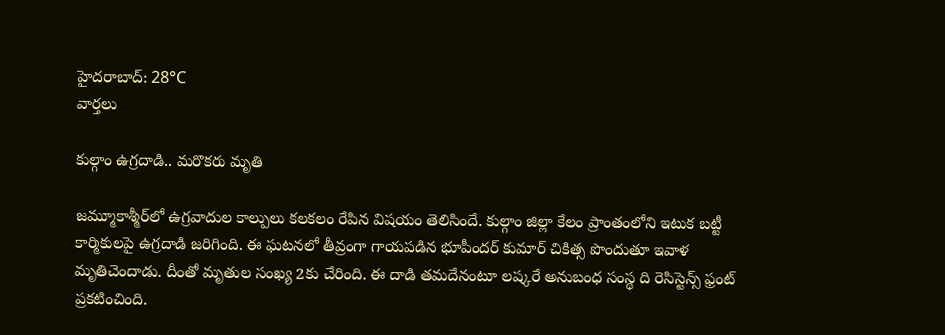హైదరాబాద్: 28°C
వార్తలు

కుల్గాం ఉగ్రదాడి.. మరొకరు మృతి

జమ్మూకాశ్మీర్‌లో ఉగ్రవాదుల కాల్పులు కలకలం రేపిన విషయం తెలిసిందే. కుల్గాం జిల్లా కేలం ప్రాంతంలోని ఇటుక బట్టీ కార్మికులపై ఉగ్రదాడి జరిగింది. ఈ ఘటనలో తీవ్రంగా గాయపడిన భూపీందర్ కుమార్ చికిత్స పొందుతూ ఇవాళ మృతిచెందాడు. దీంతో మృతుల సంఖ్య 2కు చేరింది. ఈ దాడి తమదేనంటూ లష్కరే అనుబంధ సంస్థ ది రెసిస్టెన్స్‌ ఫ్రంట్ ప్రకటించింది.